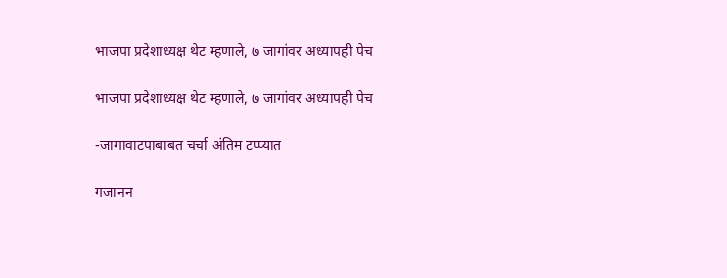भाजपा प्रदेशाध्यक्ष थेट म्हणाले, ७ जागांवर अध्यापही पेच

भाजपा प्रदेशाध्यक्ष थेट म्हणाले, ७ जागांवर अध्यापही पेच

-जागावाटपाबाबत चर्चा अंतिम टप्प्यात

गजानन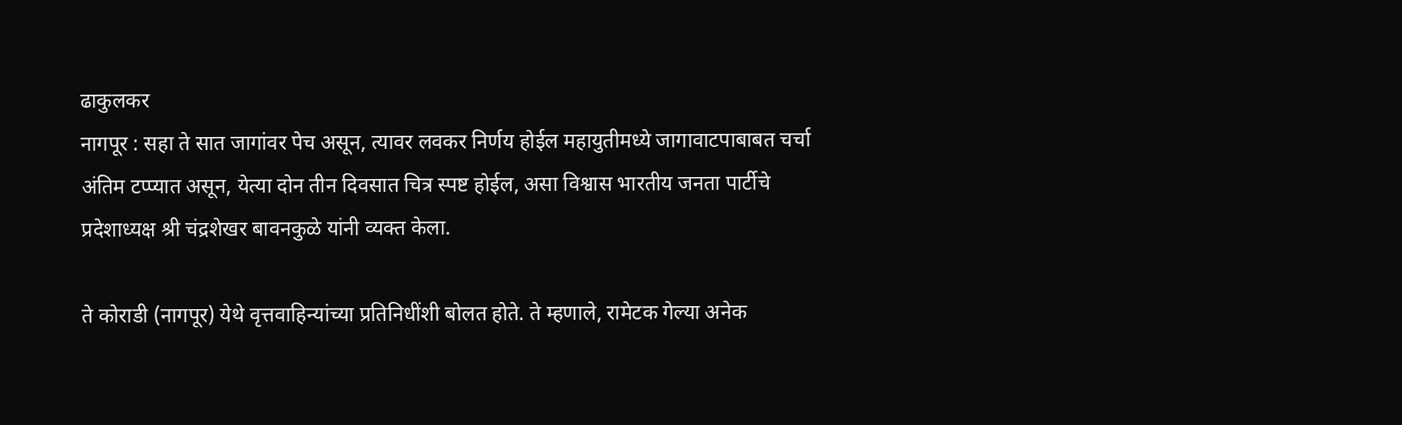ढाकुलकर
नागपूर : सहा ते सात जागांवर पेच असून, त्यावर लवकर निर्णय होईल महायुतीमध्ये जागावाटपाबाबत चर्चा अंतिम टप्प्यात असून, येत्या दोन तीन दिवसात चित्र स्पष्ट होईल, असा विश्वास भारतीय जनता पार्टीचे प्रदेशाध्यक्ष श्री चंद्रशेखर बावनकुळे यांनी व्यक्त केला.

ते कोराडी (नागपूर) येथे वृत्तवाहिन्यांच्या प्रतिनिधींशी बोलत होते. ते म्हणाले, रामेटक गेल्या अनेक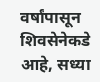वर्षांपासून शिवसेनेकडे आहे, सध्या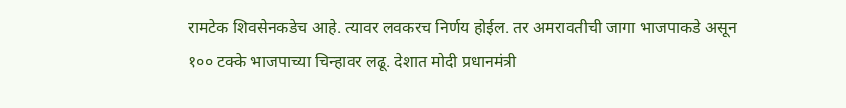रामटेक शिवसेनकडेच आहे. त्यावर लवकरच निर्णय होईल. तर अमरावतीची जागा भाजपाकडे असून १०० टक्के भाजपाच्या चिन्हावर लढू. देशात मोदी प्रधानमंत्री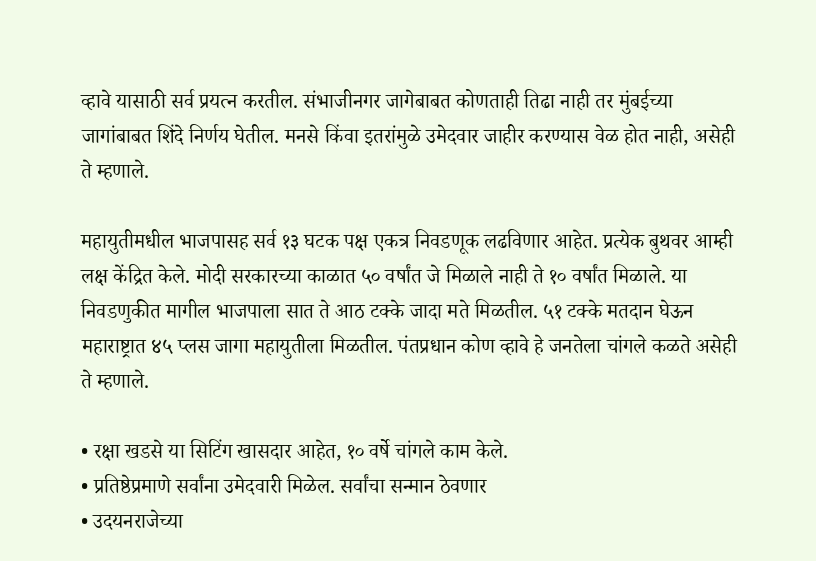व्हावे यासाठी सर्व प्रयत्न करतील. संभाजीनगर जागेबाबत कोणताही तिढा नाही तर मुंबईच्या जागांबाबत शिंदे निर्णय घेतील. मनसे किंवा इतरांमुळे उमेदवार जाहीर करण्यास वेळ होत नाही, असेही ते म्हणाले.

महायुतीमधील भाजपासह सर्व १३ घटक पक्ष एकत्र निवडणूक लढविणार आहेत. प्रत्येक बुथवर आम्ही लक्ष केंद्रित केले. मोदी सरकारच्या काळात ५० वर्षांत जे मिळाले नाही ते १० वर्षांत मिळाले. या निवडणुकीत मागील भाजपाला सात ते आठ टक्के जादा मते मिळतील. ५१ टक्के मतदान घेऊन महाराष्ट्रात ४५ प्लस जागा महायुतीला मिळतील. पंतप्रधान कोण व्हावे हे जनतेला चांगले कळते असेही ते म्हणाले.

• रक्षा खडसे या सिटिंग खासदार आहेत, १० वर्षे चांगले काम केले.
• प्रतिष्ठेप्रमाणे सर्वांना उमेदवारी मिळेल. सर्वांचा सन्मान ठेवणार
• उदयनराजेच्या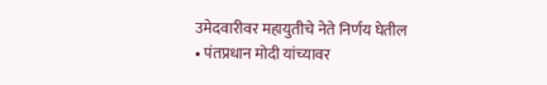उमेदवारीवर महायुतीचे नेते निर्णय घेतील
• पंतप्रधान मोदी यांच्यावर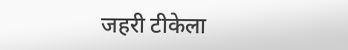जहरी टीकेला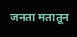जनता मतातून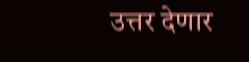उत्तर देणार